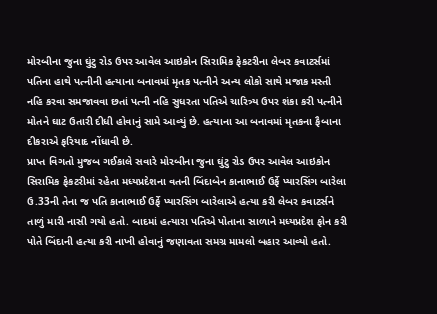મોરબીના જુના ઘુંટુ રોડ ઉપર આવેલ આઇકોન સિરામિક ફેકટરીના લેબર કવાટર્સમાં પતિના હાથે પત્નીની હત્યાના બનાવમાં મૃતક પત્નીને અન્ય લોકો સાથે મજાક મસ્તી નહિ કરવા સમજાવવા છતાં પત્ની નહિ સુધરતા પતિએ ચારિત્ર્ય ઉપર શંકા કરી પત્નીને મોતને ઘાટ ઉતારી દીધી હોવાનું સામે આવ્યું છે. હત્યાના આ બનાવમાં મૃતકના ફૈબાના દીકરાએ ફરિયાદ નોંધાવી છે.
પ્રાપ્ત વિગતો મુજબ ગઈકાલે સવારે મોરબીના જુના ઘુંટુ રોડ ઉપર આવેલ આઇકોન સિરામિક ફેકટરીમાં રહેતા મધ્યપ્રદેશના વતની બિંદાબેન કાનાભાઈ ઉર્ફે પ્યારસિંગ બારેલા ઉ.33ની તેના જ પતિ કાનાભાઈ ઉર્ફે પ્યારસિંગ બારેલાએ હત્યા કરી લેબર કવાટર્સને તાળું મારી નાસી ગયો હતો. બાદમાં હત્યારા પતિએ પોતાના સાળાને મધ્યપ્રદેશ ફોન કરી પોતે બિંદાની હત્યા કરી નાખી હોવાનું જણાવતા સમગ્ર મામલો બહાર આવ્યો હતો.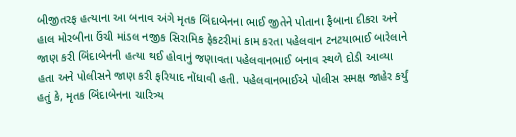બીજીતરફ હત્યાના આ બનાવ અંગે મૃતક બિંદાબેનના ભાઈ જીતેને પોતાના ફૈબાના દીકરા અને હાલ મોરબીના ઉંચી માંડલ નજીક સિરામિક ફેકટરીમાં કામ કરતા પહેલવાન ટનટયાભાઈ બારેલાને જાણ કરી બિંદાબેનની હત્યા થઈ હોવાનું જણાવતા પહેલવાનભાઈ બનાવ સ્થળે દોડી આવ્યા હતા અને પોલીસને જાણ કરી ફરિયાદ નોંધાવી હતી. પહેલવાનભાઈએ પોલીસ સમક્ષ જાહેર કર્યું હતું કે, મૃતક બિંદાબેનના ચારિત્ર્ય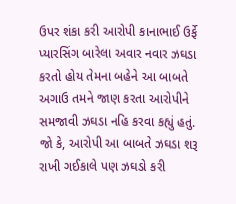ઉપર શંકા કરી આરોપી કાનાભાઈ ઉર્ફે પ્યારસિંગ બારેલા અવાર નવાર ઝઘડા કરતો હોય તેમના બહેને આ બાબતે અગાઉ તમને જાણ કરતા આરોપીને સમજાવી ઝઘડા નહિ કરવા કહ્યું હતું. જો કે, આરોપી આ બાબતે ઝઘડા શરૂ રાખી ગઈકાલે પણ ઝઘડો કરી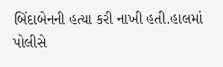બિંદાબેનની હત્યા કરી નાખી હતી.હાલમાં પોલીસે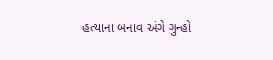હત્યાના બનાવ અંગે ગુન્હો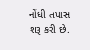નોંધી તપાસ શરૂ કરી છે.